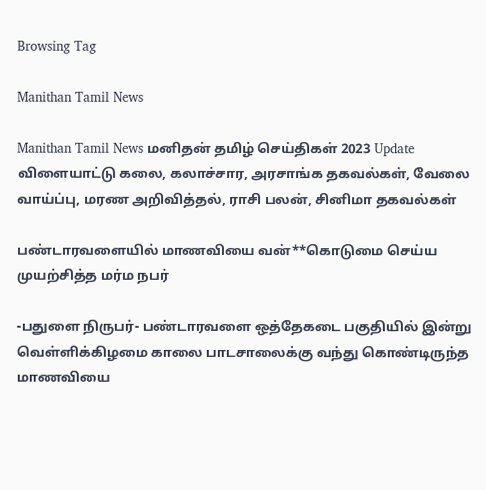Browsing Tag

Manithan Tamil News

Manithan Tamil News மனிதன் தமிழ் செய்திகள் 2023 Update விளையாட்டு கலை, கலாச்சார, அரசாங்க தகவல்கள், வேலை வாய்ப்பு, மரண அறிவித்தல், ராசி பலன், சினிமா தகவல்கள்

பண்டாரவளையில் மாணவியை வன்**கொடுமை செய்ய முயற்சித்த மர்ம நபர்

-பதுளை நிருபர்- பண்டாரவளை ஒத்தேகடை பகுதியில் இன்று வெள்ளிக்கிழமை காலை பாடசாலைக்கு வந்து கொண்டிருந்த மாணவியை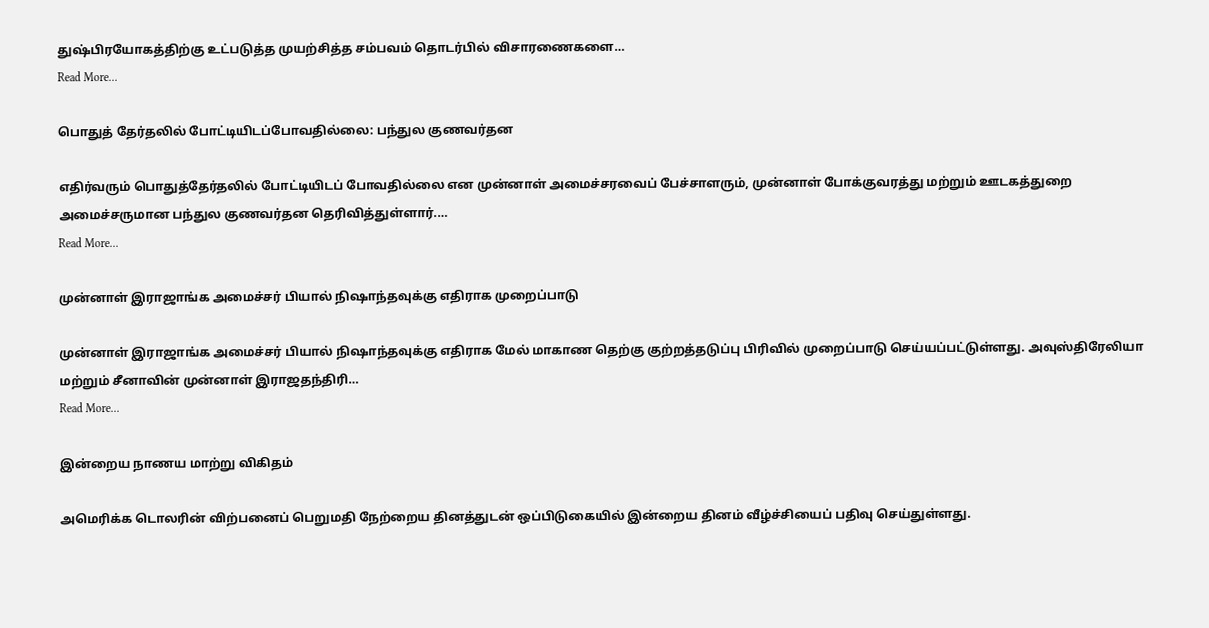துஷ்பிரயோகத்திற்கு உட்படுத்த முயற்சித்த சம்பவம் தொடர்பில் விசாரணைகளை…
Read More...

பொதுத் தேர்தலில் போட்டியிடப்போவதில்லை: பந்துல குணவர்தன

எதிர்வரும் பொதுத்தேர்தலில் போட்டியிடப் போவதில்லை என முன்னாள் அமைச்சரவைப் பேச்சாளரும், முன்னாள் போக்குவரத்து மற்றும் ஊடகத்துறை அமைச்சருமான பந்துல குணவர்தன தெரிவித்துள்ளார்.…
Read More...

முன்னாள் இராஜாங்க அமைச்சர் பியால் நிஷாந்தவுக்கு எதிராக முறைப்பாடு

முன்னாள் இராஜாங்க அமைச்சர் பியால் நிஷாந்தவுக்கு எதிராக மேல் மாகாண தெற்கு குற்றத்தடுப்பு பிரிவில் முறைப்பாடு செய்யப்பட்டுள்ளது. அவுஸ்திரேலியா மற்றும் சீனாவின் முன்னாள் இராஜதந்திரி…
Read More...

இன்றைய நாணய மாற்று விகிதம்

அமெரிக்க டொலரின் விற்பனைப் பெறுமதி நேற்றைய தினத்துடன் ஒப்பிடுகையில் இன்றைய தினம் வீழ்ச்சியைப் பதிவு செய்துள்ளது.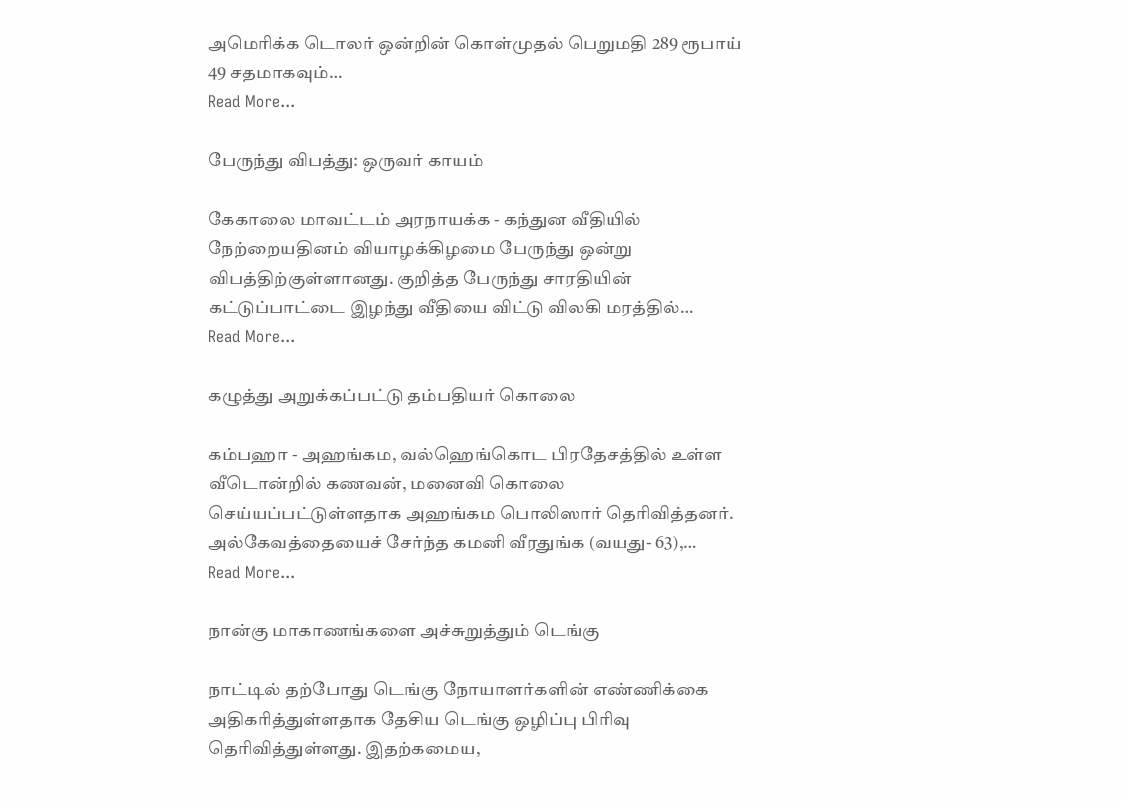அமெரிக்க டொலர் ஒன்றின் கொள்முதல் பெறுமதி 289 ரூபாய் 49 சதமாகவும்…
Read More...

பேருந்து விபத்து: ஒருவர் காயம்

கேகாலை மாவட்டம் அரநாயக்க - கந்துன வீதியில் நேற்றையதினம் வியாழக்கிழமை பேருந்து ஒன்று விபத்திற்குள்ளானது. குறித்த பேருந்து சாரதியின் கட்டுப்பாட்டை இழந்து வீதியை விட்டு விலகி மரத்தில்…
Read More...

கழுத்து அறுக்கப்பட்டு தம்பதியர் கொலை

கம்பஹா - அஹங்கம, வல்ஹெங்கொட பிரதேசத்தில் உள்ள வீடொன்றில் கணவன், மனைவி கொலை செய்யப்பட்டுள்ளதாக அஹங்கம பொலிஸார் தெரிவித்தனர். அல்கேவத்தையைச் சேர்ந்த கமனி வீரதுங்க (வயது- 63),…
Read More...

நான்கு மாகாணங்களை அச்சுறுத்தும் டெங்கு

நாட்டில் தற்போது டெங்கு நோயாளர்களின் எண்ணிக்கை அதிகரித்துள்ளதாக தேசிய டெங்கு ஒழிப்பு பிரிவு தெரிவித்துள்ளது. இதற்கமைய,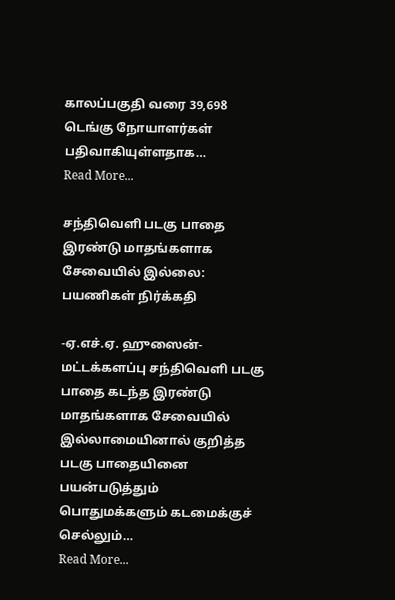காலப்பகுதி வரை 39,698 டெங்கு நோயாளர்கள் பதிவாகியுள்ளதாக…
Read More...

சந்திவெளி படகு பாதை இரண்டு மாதங்களாக சேவையில் இல்லை: பயணிகள் நிர்க்கதி

-ஏ.எச்.ஏ. ஹுஸைன்- மட்டக்களப்பு சந்திவெளி படகு பாதை கடந்த இரண்டு மாதங்களாக சேவையில் இல்லாமையினால் குறித்த படகு பாதையினை பயன்படுத்தும் பொதுமக்களும் கடமைக்குச் செல்லும்…
Read More...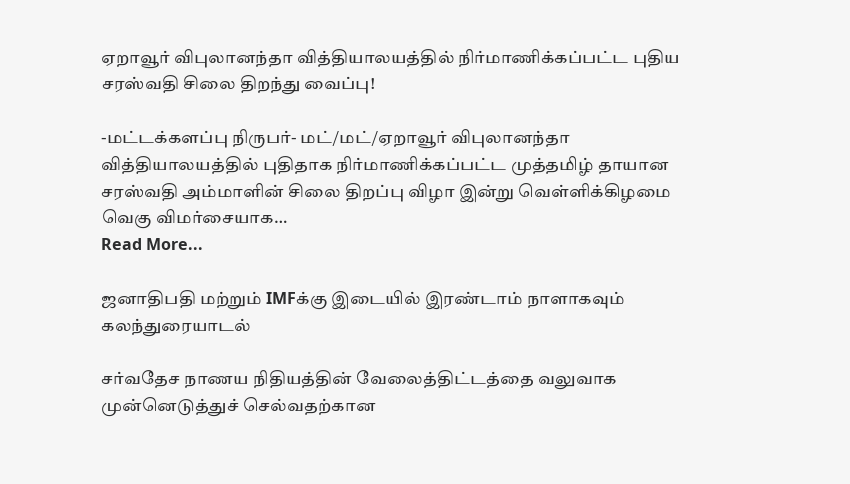ஏறாவூர் விபுலானந்தா வித்தியாலயத்தில் நிர்மாணிக்கப்பட்ட புதிய சரஸ்வதி சிலை திறந்து வைப்பு!

-மட்டக்களப்பு நிருபர்- மட்/மட்/ஏறாவூர் விபுலானந்தா வித்தியாலயத்தில் புதிதாக நிர்மாணிக்கப்பட்ட முத்தமிழ் தாயான சரஸ்வதி அம்மாளின் சிலை திறப்பு விழா இன்று வெள்ளிக்கிழமை வெகு விமர்சையாக…
Read More...

ஜனாதிபதி மற்றும் IMFக்கு இடையில் இரண்டாம் நாளாகவும் கலந்துரையாடல்

சர்வதேச நாணய நிதியத்தின் வேலைத்திட்டத்தை வலுவாக முன்னெடுத்துச் செல்வதற்கான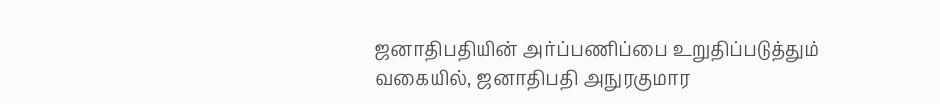ஜனாதிபதியின் அர்ப்பணிப்பை உறுதிப்படுத்தும் வகையில், ஜனாதிபதி அநுரகுமார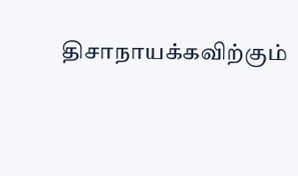திசாநாயக்கவிற்கும்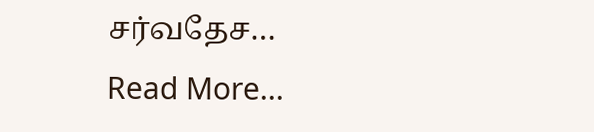சர்வதேச…
Read More...